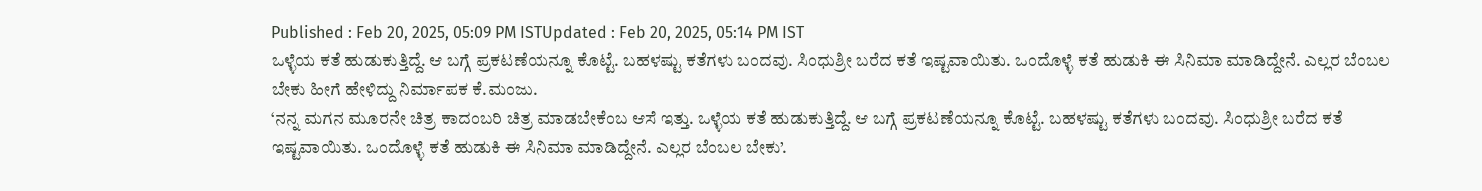Published : Feb 20, 2025, 05:09 PM ISTUpdated : Feb 20, 2025, 05:14 PM IST
ಒಳ್ಳೆಯ ಕತೆ ಹುಡುಕುತ್ತಿದ್ದೆ. ಆ ಬಗ್ಗೆ ಪ್ರಕಟಣೆಯನ್ನೂ ಕೊಟ್ಟೆ. ಬಹಳಷ್ಟು ಕತೆಗಳು ಬಂದವು. ಸಿಂಧುಶ್ರೀ ಬರೆದ ಕತೆ ಇಷ್ಟವಾಯಿತು. ಒಂದೊಳ್ಳೆ ಕತೆ ಹುಡುಕಿ ಈ ಸಿನಿಮಾ ಮಾಡಿದ್ದೇನೆ. ಎಲ್ಲರ ಬೆಂಬಲ ಬೇಕು ಹೀಗೆ ಹೇಳಿದ್ದು ನಿರ್ಮಾಪಕ ಕೆ.ಮಂಜು.
‘ನನ್ನ ಮಗನ ಮೂರನೇ ಚಿತ್ರ ಕಾದಂಬರಿ ಚಿತ್ರ ಮಾಡಬೇಕೆಂಬ ಆಸೆ ಇತ್ತು. ಒಳ್ಳೆಯ ಕತೆ ಹುಡುಕುತ್ತಿದ್ದೆ. ಆ ಬಗ್ಗೆ ಪ್ರಕಟಣೆಯನ್ನೂ ಕೊಟ್ಟೆ. ಬಹಳಷ್ಟು ಕತೆಗಳು ಬಂದವು. ಸಿಂಧುಶ್ರೀ ಬರೆದ ಕತೆ ಇಷ್ಟವಾಯಿತು. ಒಂದೊಳ್ಳೆ ಕತೆ ಹುಡುಕಿ ಈ ಸಿನಿಮಾ ಮಾಡಿದ್ದೇನೆ. ಎಲ್ಲರ ಬೆಂಬಲ ಬೇಕು’.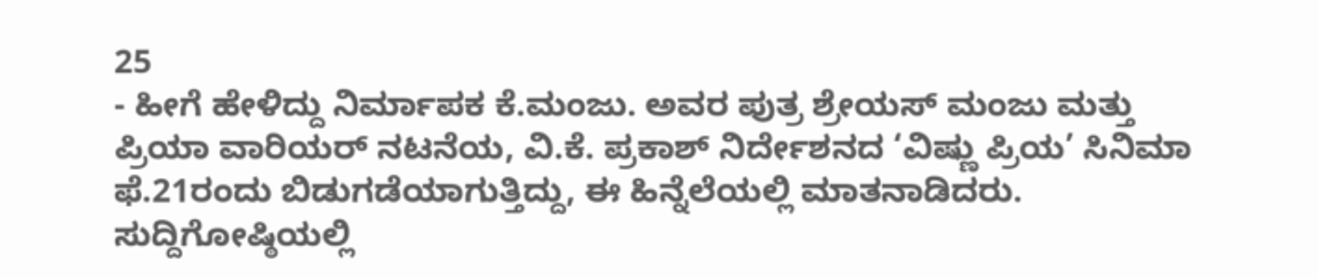25
- ಹೀಗೆ ಹೇಳಿದ್ದು ನಿರ್ಮಾಪಕ ಕೆ.ಮಂಜು. ಅವರ ಪುತ್ರ ಶ್ರೇಯಸ್ ಮಂಜು ಮತ್ತು ಪ್ರಿಯಾ ವಾರಿಯರ್ ನಟನೆಯ, ವಿ.ಕೆ. ಪ್ರಕಾಶ್ ನಿರ್ದೇಶನದ ‘ವಿಷ್ಣು ಪ್ರಿಯ’ ಸಿನಿಮಾ ಫೆ.21ರಂದು ಬಿಡುಗಡೆಯಾಗುತ್ತಿದ್ದು, ಈ ಹಿನ್ನೆಲೆಯಲ್ಲಿ ಮಾತನಾಡಿದರು. ಸುದ್ದಿಗೋಷ್ಠಿಯಲ್ಲಿ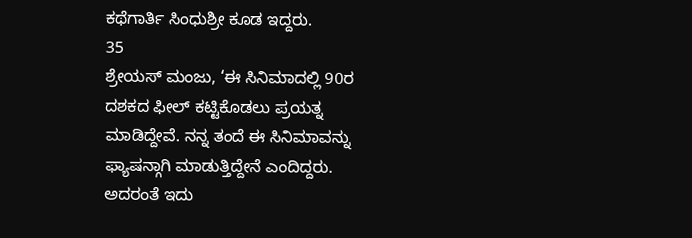ಕಥೆಗಾರ್ತಿ ಸಿಂಧುಶ್ರೀ ಕೂಡ ಇದ್ದರು.
35
ಶ್ರೇಯಸ್ ಮಂಜು, ‘ಈ ಸಿನಿಮಾದಲ್ಲಿ 90ರ ದಶಕದ ಫೀಲ್ ಕಟ್ಟಿಕೊಡಲು ಪ್ರಯತ್ನ ಮಾಡಿದ್ದೇವೆ. ನನ್ನ ತಂದೆ ಈ ಸಿನಿಮಾವನ್ನು ಫ್ಯಾಷನ್ಗಾಗಿ ಮಾಡುತ್ತಿದ್ದೇನೆ ಎಂದಿದ್ದರು. ಅದರಂತೆ ಇದು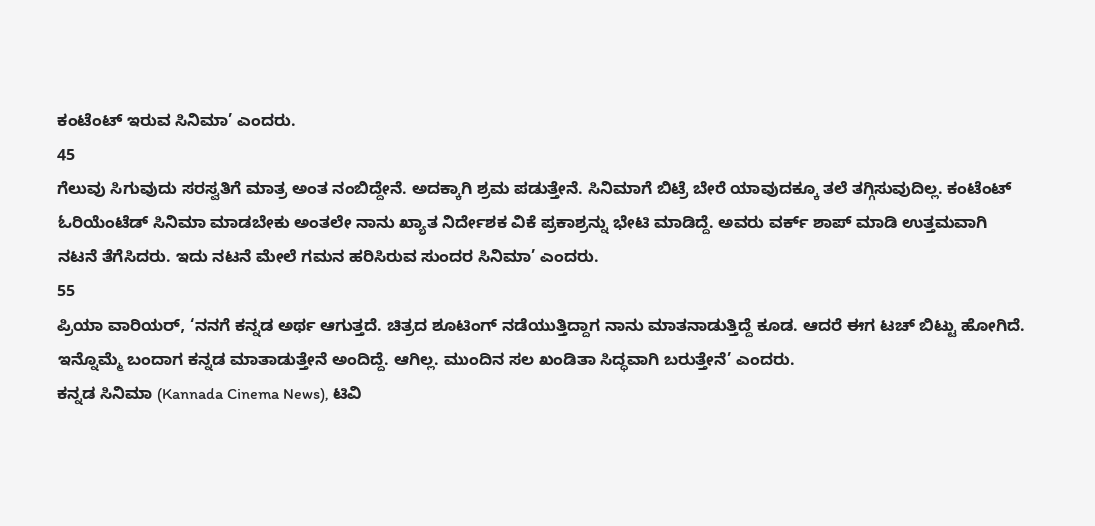ಕಂಟೆಂಟ್ ಇರುವ ಸಿನಿಮಾ’ ಎಂದರು.
45
ಗೆಲುವು ಸಿಗುವುದು ಸರಸ್ವತಿಗೆ ಮಾತ್ರ ಅಂತ ನಂಬಿದ್ದೇನೆ. ಅದಕ್ಕಾಗಿ ಶ್ರಮ ಪಡುತ್ತೇನೆ. ಸಿನಿಮಾಗೆ ಬಿಟ್ರೆ ಬೇರೆ ಯಾವುದಕ್ಕೂ ತಲೆ ತಗ್ಗಿಸುವುದಿಲ್ಲ. ಕಂಟೆಂಟ್ ಓರಿಯೆಂಟೆಡ್ ಸಿನಿಮಾ ಮಾಡಬೇಕು ಅಂತಲೇ ನಾನು ಖ್ಯಾತ ನಿರ್ದೇಶಕ ವಿಕೆ ಪ್ರಕಾಶ್ರನ್ನು ಭೇಟಿ ಮಾಡಿದ್ದೆ. ಅವರು ವರ್ಕ್ ಶಾಪ್ ಮಾಡಿ ಉತ್ತಮವಾಗಿ ನಟನೆ ತೆಗೆಸಿದರು. ಇದು ನಟನೆ ಮೇಲೆ ಗಮನ ಹರಿಸಿರುವ ಸುಂದರ ಸಿನಿಮಾ’ ಎಂದರು.
55
ಪ್ರಿಯಾ ವಾರಿಯರ್, ‘ನನಗೆ ಕನ್ನಡ ಅರ್ಥ ಆಗುತ್ತದೆ. ಚಿತ್ರದ ಶೂಟಿಂಗ್ ನಡೆಯುತ್ತಿದ್ದಾಗ ನಾನು ಮಾತನಾಡುತ್ತಿದ್ದೆ ಕೂಡ. ಆದರೆ ಈಗ ಟಚ್ ಬಿಟ್ಟು ಹೋಗಿದೆ. ಇನ್ನೊಮ್ಮೆ ಬಂದಾಗ ಕನ್ನಡ ಮಾತಾಡುತ್ತೇನೆ ಅಂದಿದ್ದೆ. ಆಗಿಲ್ಲ. ಮುಂದಿನ ಸಲ ಖಂಡಿತಾ ಸಿದ್ಧವಾಗಿ ಬರುತ್ತೇನೆ’ ಎಂದರು.
ಕನ್ನಡ ಸಿನಿಮಾ (Kannada Cinema News), ಟಿವಿ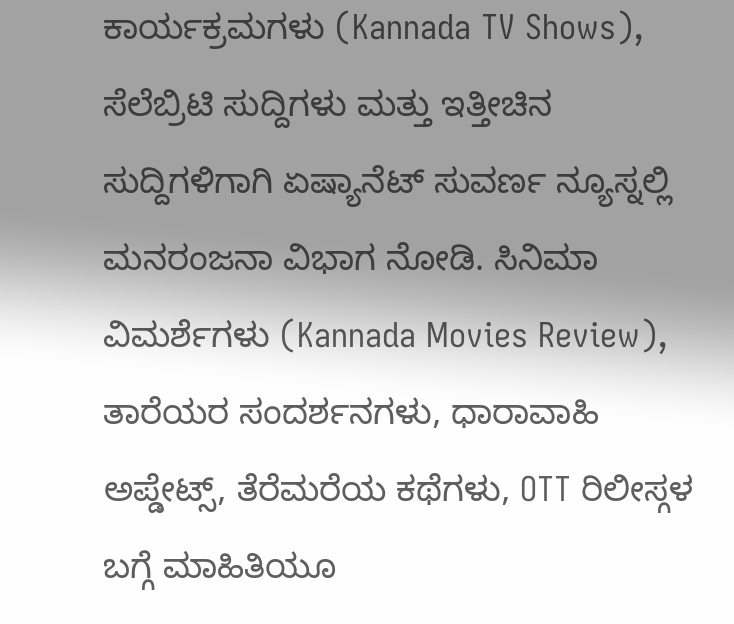ಕಾರ್ಯಕ್ರಮಗಳು (Kannada TV Shows), ಸೆಲೆಬ್ರಿಟಿ ಸುದ್ದಿಗಳು ಮತ್ತು ಇತ್ತೀಚಿನ ಸುದ್ದಿಗಳಿಗಾಗಿ ಏಷ್ಯಾನೆಟ್ ಸುವರ್ಣ ನ್ಯೂಸ್ನಲ್ಲಿ ಮನರಂಜನಾ ವಿಭಾಗ ನೋಡಿ. ಸಿನಿಮಾ ವಿಮರ್ಶೆಗಳು (Kannada Movies Review), ತಾರೆಯರ ಸಂದರ್ಶನಗಳು, ಧಾರಾವಾಹಿ ಅಪ್ಡೇಟ್ಸ್, ತೆರೆಮರೆಯ ಕಥೆಗಳು, OTT ರಿಲೀಸ್ಗಳ ಬಗ್ಗೆ ಮಾಹಿತಿಯೂ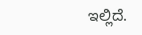ಇಲ್ಲಿದೆ.